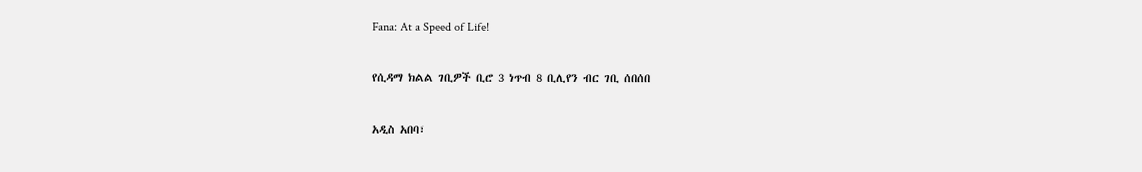Fana: At a Speed of Life!

የሲዳማ ክልል ገቢዎች ቢሮ 3 ነጥብ 8 ቢሊየን ብር ገቢ ሰበሰበ

አዲስ አበባ፣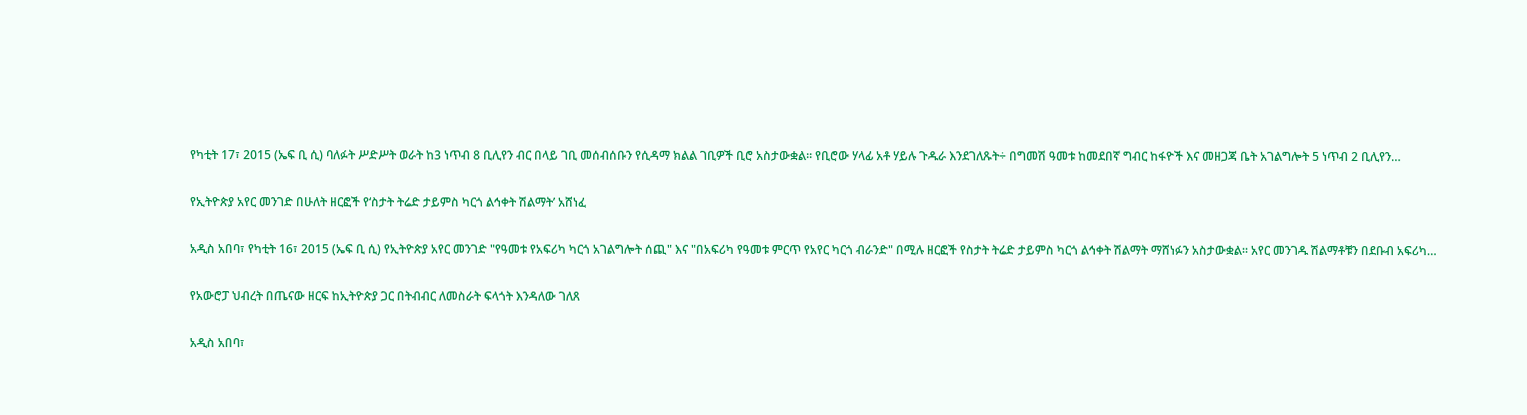የካቲት 17፣ 2015 (ኤፍ ቢ ሲ) ባለፉት ሥድሥት ወራት ከ3 ነጥብ 8 ቢሊየን ብር በላይ ገቢ መሰብሰቡን የሲዳማ ክልል ገቢዎች ቢሮ አስታውቋል፡፡ የቢሮው ሃላፊ አቶ ሃይሉ ጉዱራ እንደገለጹት÷ በግመሽ ዓመቱ ከመደበኛ ግብር ከፋዮች እና መዘጋጃ ቤት አገልግሎት 5 ነጥብ 2 ቢሊየን…

የኢትዮጵያ አየር መንገድ በሁለት ዘርፎች የ‘ስታት ትሬድ ታይምስ ካርጎ ልኅቀት ሽልማት’ አሸነፈ

አዲስ አበባ፣ የካቲት 16፣ 2015 (ኤፍ ቢ ሲ) የኢትዮጵያ አየር መንገድ "የዓመቱ የአፍሪካ ካርጎ አገልግሎት ሰጪ" እና "በአፍሪካ የዓመቱ ምርጥ የአየር ካርጎ ብራንድ" በሚሉ ዘርፎች የስታት ትሬድ ታይምስ ካርጎ ልኅቀት ሽልማት ማሸነፉን አስታውቋል። አየር መንገዱ ሽልማቶቹን በደቡብ አፍሪካ…

የአውሮፓ ህብረት በጤናው ዘርፍ ከኢትዮጵያ ጋር በትብብር ለመስራት ፍላጎት እንዳለው ገለጸ

አዲስ አበባ፣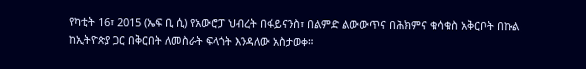የካቲት 16፣ 2015 (ኤፍ ቢ ሲ) የአውሮፓ ህብረት በፋይናንስ፣ በልምድ ልውውጥና በሕክምና ቁሳቁስ አቅርቦት በኩል ከኢትዮጵያ ጋር በቅርበት ለመስራት ፍላጎት እንዳለው አስታወቀ።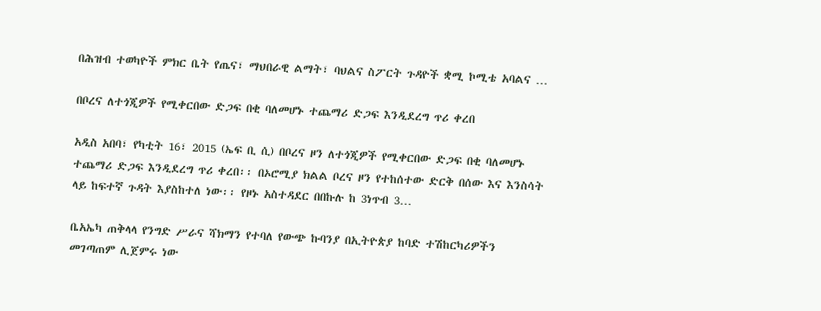በሕዝብ ተወካዮች ምክር ቤት የጤና፣ ማህበራዊ ልማት፣ ባህልና ስፖርት ጉዳዮች ቋሚ ኮሚቴ አባልና …

በቦረና ለተጎጂዎች የሚቀርበው ድጋፍ በቂ ባለመሆኑ ተጨማሪ ድጋፍ እንዲደረግ ጥሪ ቀረበ

አዲስ አበባ፣ የካቲት 16፣ 2015 (ኤፍ ቢ ሲ) በቦረና ዞን ለተጎጂዎች የሚቀርበው ድጋፍ በቂ ባለመሆኑ ተጨማሪ ድጋፍ እንዲደረግ ጥሪ ቀረበ፡፡ በኦሮሚያ ክልል ቦረና ዞን የተከሰተው ድርቅ በሰው እና እንስሳት ላይ ከፍተኛ ጉዳት እያስከተለ ነው፡፡ የዞኑ አስተዳደር በበኩሉ ከ 3ነጥብ 3…

ቤአኤካ ጠቅላላ የንግድ ሥራና ሻክማን የተባለ የውጭ ኩባንያ በኢትዮጵያ ከባድ ተሽከርካሪዎችን መገጣጠም ሊጀምሩ ነው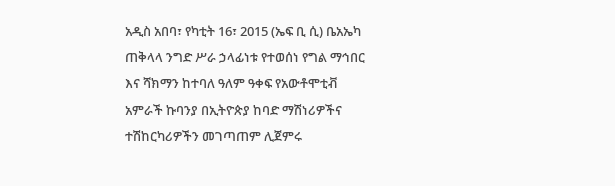አዲስ አበባ፣ የካቲት 16፣ 2015 (ኤፍ ቢ ሲ) ቤአኤካ ጠቅላላ ንግድ ሥራ ኃላፊነቱ የተወሰነ የግል ማኅበር እና ሻክማን ከተባለ ዓለም ዓቀፍ የአውቶሞቲቭ አምራች ኩባንያ በኢትዮጵያ ከባድ ማሽነሪዎችና ተሽከርካሪዎችን መገጣጠም ሊጀምሩ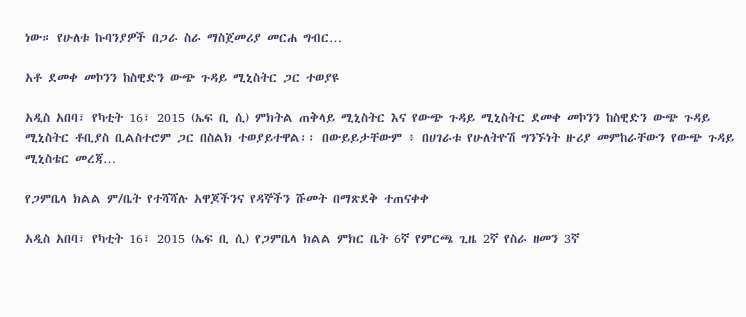ነው። የሁለቱ ኩባንያዎች በጋራ ስራ ማስጀመሪያ መርሐ ግብር…

አቶ ደመቀ መኮንን ከስዊድን ውጭ ጉዳይ ሚኒስትር ጋር ተወያዩ

አዲስ አበባ፣ የካቲት 16፣ 2015 (ኤፍ ቢ ሲ) ምክትል ጠቅላይ ሚኒስትር እና የውጭ ጉዳይ ሚኒስትር ደመቀ መኮንን ከስዊድን ውጭ ጉዳይ ሚኒስትር ቶቢያስ ቢልስተሮም ጋር በስልክ ተወያይተዋል፡፡ በውይይታቸውም ፥ በሀገራቱ የሁለትዮሽ ግንኙነት ዙሪያ መምከራቸውን የውጭ ጉዳይ ሚኒስቴር መረጃ…

የጋምቤላ ክልል ም/ቤት የተሻሻሉ አዋጆችንና የዳኞችን ሹመት በማጽደቅ ተጠናቀቀ

አዲስ አበባ፣ የካቲት 16፣ 2015 (ኤፍ ቢ ሲ) የጋምቤላ ክልል ምክር ቤት 6ኛ የምርጫ ጊዜ 2ኛ የስራ ዘመን 3ኛ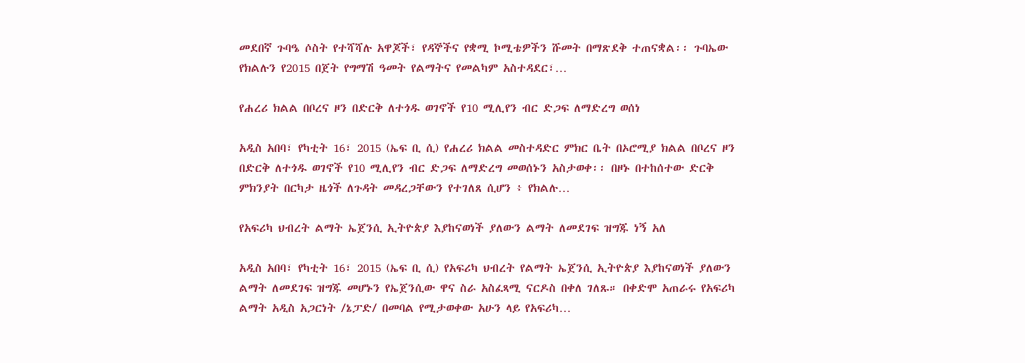መደበኛ ጉባዔ ሶስት የተሻሻሉ አዋጆች፣ የዳኞችና የቋሚ ኮሚቴዎችን ሹመት በማጽደቅ ተጠናቋል፡፡ ጉባኤው የክልሉን የ2015 በጀት የግማሽ ዓመት የልማትና የመልካም አስተዳደር፣…

የሐረሪ ክልል በቦረና ዞን በድርቅ ለተጎዱ ወገኖች የ10 ሚሊየን ብር ድጋፍ ለማድረግ ወሰነ

አዲስ አበባ፣ የካቲት 16፣ 2015 (ኤፍ ቢ ሲ) የሐረሪ ክልል መስተዳድር ምክር ቤት በኦሮሚያ ክልል በቦረና ዞን በድርቅ ለተጎዱ ወገኖች የ10 ሚሊየን ብር ድጋፍ ለማድረግ መወሰኑን አስታወቀ፡፡ በዞኑ በተከሰተው ድርቅ ምክንያት በርካታ ዜጎች ለጉዳት መዳረጋቸውን የተገለጸ ሲሆን ፥ የክልሉ…

የአፍሪካ ህብረት ልማት ኤጀንሲ ኢትዮጵያ እያከናወነች ያለውን ልማት ለመደገፍ ዝግጁ ነኝ አለ

አዲስ አበባ፣ የካቲት 16፣ 2015 (ኤፍ ቢ ሲ) የአፍሪካ ህብረት የልማት ኤጀንሲ ኢትዮጵያ እያከናወነች ያለውን ልማት ለመደገፍ ዝግጁ መሆኑን የኤጀንሲው ዋና ስራ አስፈጻሚ ናርዶስ በቀለ ገለጹ። በቀድሞ አጠራሩ የአፍሪካ ልማት አዲስ አጋርነት /ኔፓድ/ በመባል የሚታወቀው አሁን ላይ የአፍሪካ…